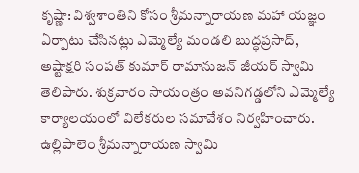కృష్ణా: విశ్వశాంతిని కోసం శ్రీమన్నారాయణ మహా యజ్ఞం ఏర్పాటు చేసినట్లు ఎమ్మెల్యే మండలి బుద్ధప్రసాద్, అష్టాక్షరి సంపత్ కుమార్ రామానుజన్ జీయర్ స్వామి తెలిపారు. శుక్రవారం సాయంత్రం అవనిగడ్డలోని ఎమ్మెల్యే కార్యాలయంలో విలేకరుల సమావేశం నిర్వహించారు. ఉల్లిపాలెం శ్రీమన్నారాయణ స్వామి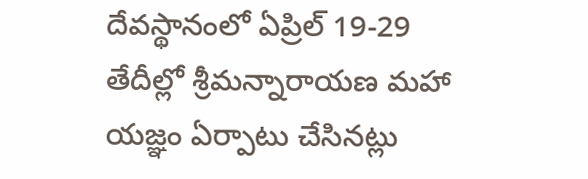దేవస్థానంలో ఏప్రిల్ 19-29 తేదీల్లో శ్రీమన్నారాయణ మహా యజ్ఞం ఏర్పాటు చేసినట్లు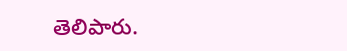తెలిపారు.